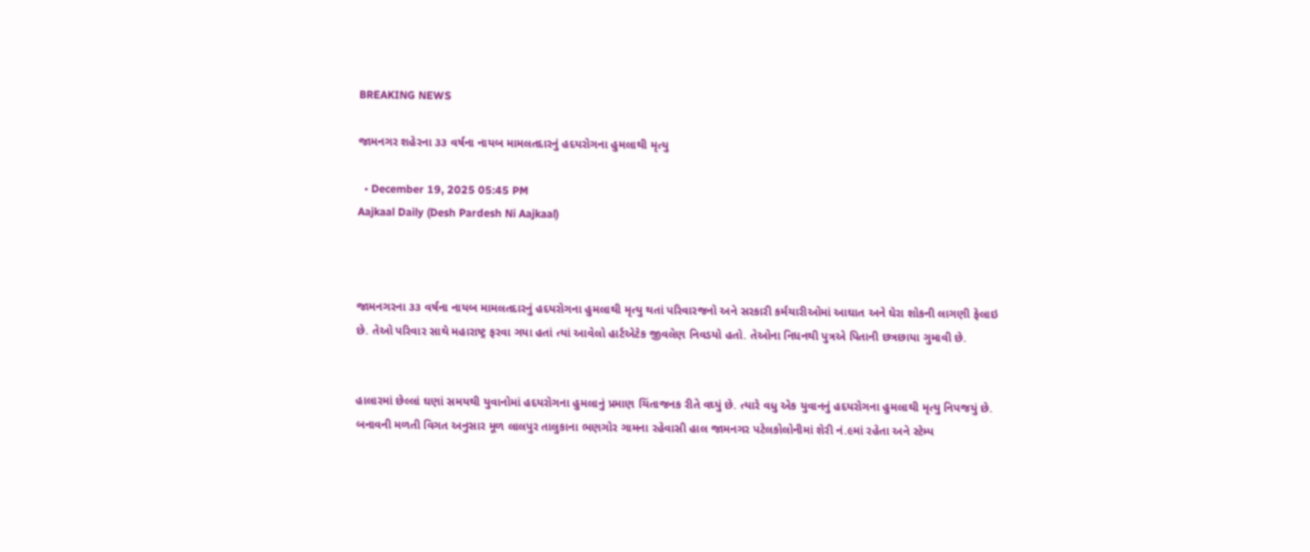BREAKING NEWS

જામનગર શહેરના ૩૩ વર્ષના નાયબ મામલતદારનું હદયરોગના હુમલાથી મૃત્યુ

  • December 19, 2025 05:45 PM
Aajkaal Daily (Desh Pardesh Ni Aajkaal)



જામનગરના ૩૩ વર્ષના નાયબ મામલતદારનું હદયરોગના હુમલાથી મૃત્યુ થતાં પરિવારજનો અને સરકારી કર્મચારીઓમાં આઘાત અને ઘેરા શોકની લાગણી ફેલાઇ છે. તેઓ પરિવાર સાથે મહારાષ્ટ્ર ફરવા ગયા હતાં ત્યાં આવેલો હાર્ટએટેક જીવલેણ નિવડયો હતો. તેઓના નિધનથી પુત્રએ પિતાની છત્રછાયા ગુમાવી છે.


હાલારમાં છેલ્લાં ઘણાં સમયથી યુવાનોમાં હદયરોગના હુમલાનું પ્રમાણ ચિંતાજનક રીતે વઘ્યું છે. ત્યારે વધુ એક યુવાનનું હદયરોગના હુમલાથી મૃત્યુ નિપજયું છે. બનાવની મળતી વિગત અનુસાર મૂળ લાલપુર તાલુકાના ભણગોર ગામના રહેવાસી હાલ જામનગર પટેલકોલોનીમાં શેરી નં.૯માં રહેતા અને સ્ટેમ્પ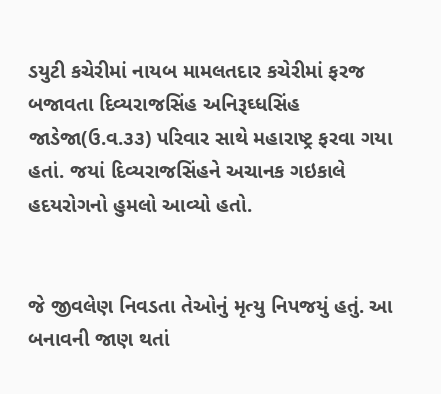ડયુટી કચેરીમાં નાયબ મામલતદાર કચેરીમાં ફરજ બજાવતા દિવ્યરાજસિંહ અનિરૂઘ્ધસિંહ જાડેજા(ઉ.વ.૩૩) પરિવાર સાથે મહારાષ્ટ્ર ફરવા ગયા હતાં. જયાં દિવ્યરાજસિંહને અચાનક ગઇકાલે હદયરોગનો હુમલો આવ્યો હતો.


જે જીવલેણ નિવડતા તેઓનું મૃત્યુ નિપજયું હતું. આ બનાવની જાણ થતાં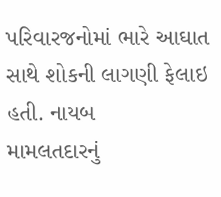પરિવારજનોમાં ભારે આઘાત સાથે શોકની લાગણી ફેલાઇ હતી. નાયબ
મામલતદારનું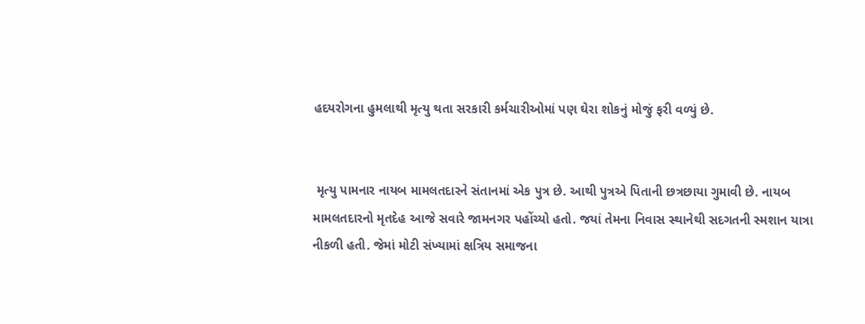હદયરોગના હુમલાથી મૃત્યુ થતા સરકારી કર્મચારીઓમાં પણ ઘેરા શોકનું મોજું ફરી વળ્યું છે.


 મૃત્યુ પામનાર નાયબ મામલતદારને સંતાનમાં એક પુત્ર છે. આથી પુત્રએ પિતાની છત્રછાયા ગુમાવી છે. નાયબ મામલતદારનો મૃતદેહ આજે સવારે જામનગર પહોંચ્યો હતો. જયાં તેમના નિવાસ સ્થાનેથી સદગતની સ્મશાન યાત્રા નીકળી હતી. જેમાં મોટી સંખ્યામાં ક્ષત્રિય સમાજના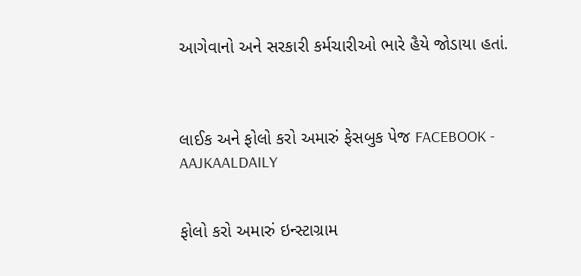આગેવાનો અને સરકારી કર્મચારીઓ ભારે હૈયે જોડાયા હતાં.



લાઈક અને ફોલો કરો અમારું ફેસબુક પેજ FACEBOOK - AAJKAALDAILY


ફોલો કરો અમારું ઇન્સ્ટાગ્રામ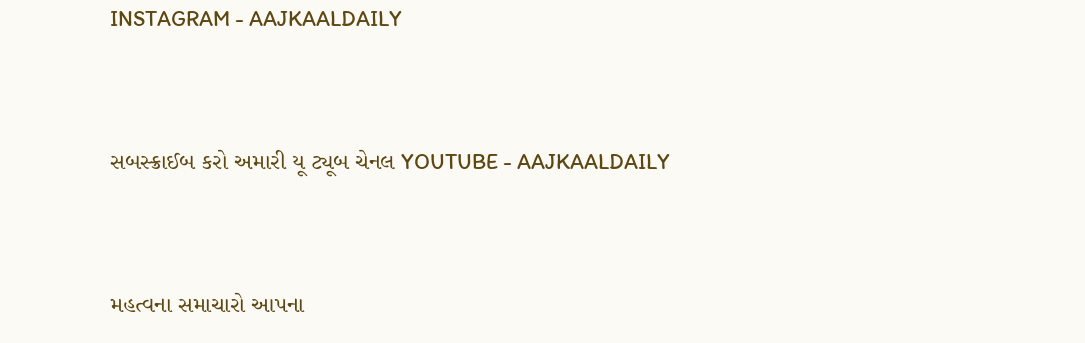INSTAGRAM - AAJKAALDAILY


સબસ્ક્રાઈબ કરો અમારી યૂ ટ્યૂબ ચેનલ YOUTUBE - AAJKAALDAILY


મહત્વના સમાચારો આપના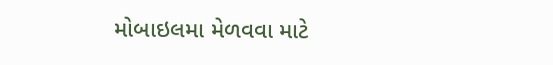મોબાઇલમા મેળવવા માટે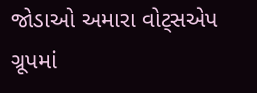જોડાઓ અમારા વોટ્સએપ ગ્રૂપમાં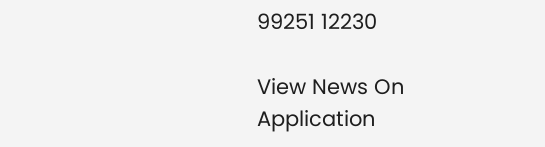99251 12230

View News On Application